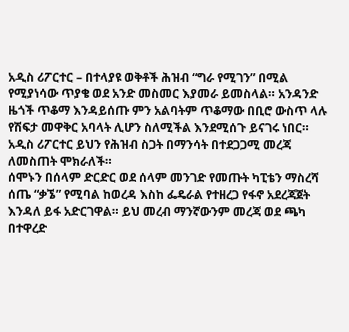አዲስ ሪፖርተር – በተላያዩ ወቅቶች ሕዝብ “ግራ የሚገን” በሚል የሚያነሳው ጥያቄ ወደ አንድ መስመር እያመራ ይመስላል። አንዳንድ ዜጎች ጥቆማ እንዳይሰጡ ምን አልባትም ጥቆማው በቢሮ ውስጥ ላሉ የሽፍታ መዋቅር አባላት ሊሆን ስለሚችል እንደሚሰጉ ይናገሩ ነበር። አዲስ ሪፖርተር ይህን የሕዝብ ስጋት በማንሳት በተደጋጋሚ መረጃ ለመስጠት ሞክራለች።
ሰሞኑን በሰላም ድርድር ወደ ሰላም መንገድ የመጡት ካፒቴን ማስረሻ ሰጤ “ቃኜ” የሚባል ከወረዳ እስከ ፌዴራል የተዘረጋ የፋኖ አደረጃጀት እንዳለ ይፋ አድርገዋል። ይህ መረብ ማንኛውንም መረጃ ወደ ጫካ በተዋረድ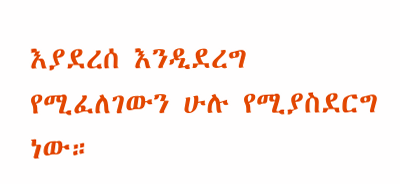እያደረሰ እንዲደረግ የሚፈለገውን ሁሉ የሚያስደርግ ነው።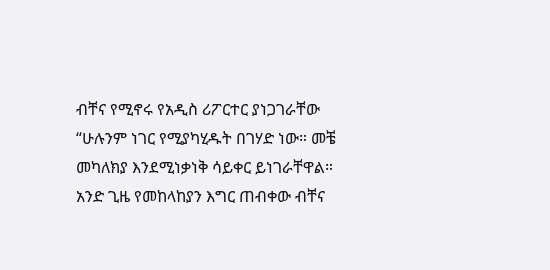ብቸና የሚኖሩ የአዲስ ሪፖርተር ያነጋገራቸው “ሁሉንም ነገር የሚያካሂዱት በገሃድ ነው። መቼ መካለክያ እንደሚነቃነቅ ሳይቀር ይነገራቸዋል። አንድ ጊዜ የመከላከያን እግር ጠብቀው ብቸና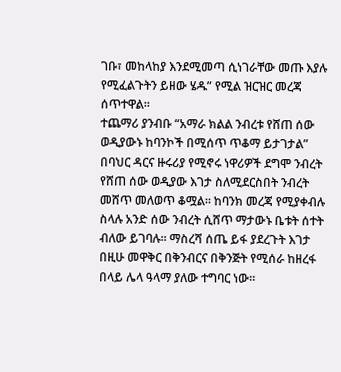ገቡ፣ መከላከያ እንደሚመጣ ሲነገራቸው መጡ እያሉ የሚፈልጉትን ይዘው ሄዱ” የሚል ዝርዝር መረጃ ሰጥተዋል።
ተጨማሪ ያንብቡ “አማራ ክልል ንብረቱ የሸጠ ሰው ወዲያውኑ ከባንኮች በሚሰጥ ጥቆማ ይታገታል”
በባህር ዳርና ዙሩሪያ የሚኖሩ ነዋሪዎች ደግሞ ንብረት የሸጠ ሰው ወዲያው እገታ ስለሚደርስበት ንብረት መሸጥ መለወጥ ቆሟል። ከባንክ መረጃ የሚያቀብሉ ስላሉ አንድ ሰው ንብረት ሲሸጥ ማታውኑ ቤቱት ሰተት ብለው ይገባሉ። ማስረሻ ሰጤ ይፋ ያደረጉት እገታ በዚሁ መዋቅር በቅንብርና በቅንጅት የሚሰራ ከዘረፋ በላይ ሌላ ዓላማ ያለው ተግባር ነው።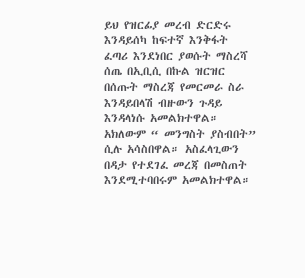ይህ የዝርፊያ መረብ ድርድሩ እንዳይሰካ ከፍተኛ እንቅፋት ፈጣሪ እንደነበር ያወሱት ማስረሻ ሰጤ በኢቢሲ በኩል ዝርዝር በሰጡት ማስረጃ የመርመራ ስራ እንዳይበላሽ ብዙውን ጉዳይ እንዳላነሱ አመልክተዋል። አክለውም “ መንግስት ያስብበት” ሲሉ አሳስበዋል። አስፈላጊውን በዳታ የተደገፈ መረጃ በመስጠት እንደሚተባበሩም አመልክተዋል።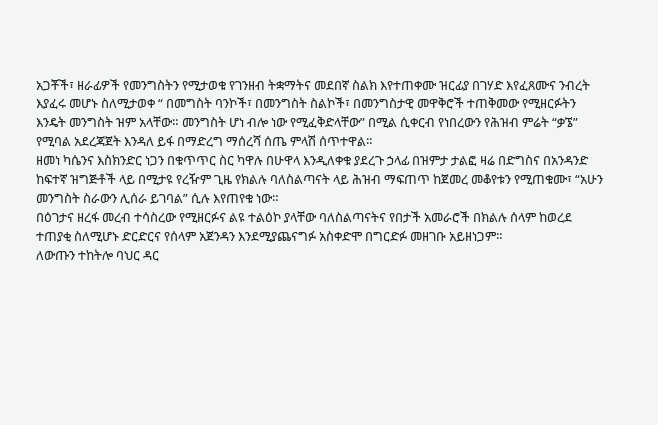አጋቾች፣ ዘራፊዎች የመንግስትን የሚታወቁ የገንዘብ ትቋማትና መደበኛ ስልክ እየተጠቀሙ ዝርፊያ በገሃድ እየፈጸሙና ንብረት እያፈሩ መሆኑ ስለሚታወቀ “ በመግስት ባንኮች፣ በመንግስት ስልኮች፣ በመንግስታዊ መዋቅሮች ተጠቅመው የሚዘርፉትን እንዴት መንግስት ዝም አላቸው። መንግስት ሆነ ብሎ ነው የሚፈቅድላቸው” በሚል ሲቀርብ የነበረውን የሕዝብ ምሬት “ቃኜ” የሚባል አደረጃጀት እንዳለ ይፋ በማድረግ ማሰረሻ ሰጤ ምላሽ ሰጥተዋል።
ዘመነ ካሴንና እስክንድር ነጋን በቁጥጥር ስር ካዋሉ በሁዋላ እንዲለቀቁ ያደረጉ ኃላፊ በዝምታ ታልፎ ዛሬ በድግስና በአንዳንድ ከፍተኛ ዝግጅቶች ላይ በሚታዩ የረዥም ጊዜ የክልሉ ባለስልጣናት ላይ ሕዝብ ማፍጠጥ ከጀመረ መቆየቱን የሚጠቁሙ፣ “አሁን መንግስት ስራውን ሊሰራ ይገባል” ሲሉ እየጠየቁ ነው።
በዕገታና ዘረፋ መረብ ተሳስረው የሚዘርፉና ልዩ ተልዕኮ ያላቸው ባለስልጣናትና የበታች አመራሮች በክልሉ ሰላም ከወረደ ተጠያቂ ስለሚሆኑ ድርድርና የሰላም አጀንዳን እንደሚያጨናግፉ አስቀድሞ በግርድፉ መዘገቡ አይዘነጋም።
ለውጡን ተከትሎ ባህር ዳር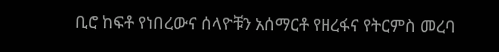ቢሮ ከፍቶ የነበረውና ሰላዮቹን አሰማርቶ የዘረፋና የትርምስ መረባ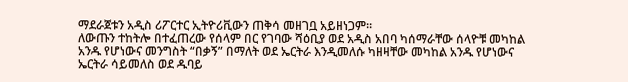ማደራጀቱን አዲስ ሪፖርተር ኢትዮሪቪውን ጠቅሳ መዘገቧ አይዘነጋም።
ለውጡን ተከትሎ በተፈጠረው የሰላም በር የገባው ሻዕቢያ ወደ አዲስ አበባ ካሰማራቸው ሰላዮቹ መካከል አንዱ የሆነውና መንግስት “በቃኝ” በማለት ወደ ኤርትራ እንዲመለሱ ካዘዛቸው መካከል አንዱ የሆነውና ኤርትራ ሳይመለስ ወደ ዱባይ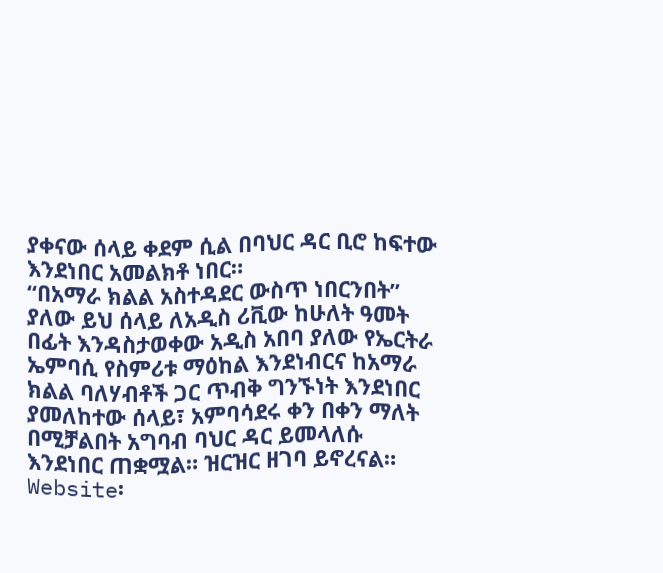ያቀናው ሰላይ ቀደም ሲል በባህር ዳር ቢሮ ከፍተው እንደነበር አመልክቶ ነበር።
“በአማራ ክልል አስተዳደር ውስጥ ነበርንበት” ያለው ይህ ሰላይ ለአዲስ ሪቪው ከሁለት ዓመት በፊት እንዳስታወቀው አዲስ አበባ ያለው የኤርትራ ኤምባሲ የስምሪቱ ማዕከል እንደነብርና ከአማራ ክልል ባለሃብቶች ጋር ጥብቅ ግንኙነት እንደነበር ያመለከተው ሰላይ፣ አምባሳደሩ ቀን በቀን ማለት በሚቻልበት አግባብ ባህር ዳር ይመላለሱ እንደነበር ጠቋሟል። ዝርዝር ዘገባ ይኖረናል።
Website፡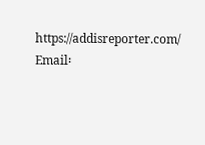https://addisreporter.com/
Email፡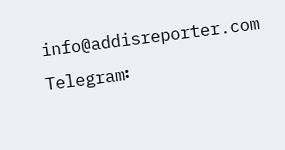info@addisreporter.com
Telegram፡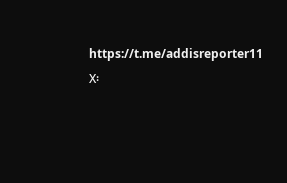https://t.me/addisreporter11
X፡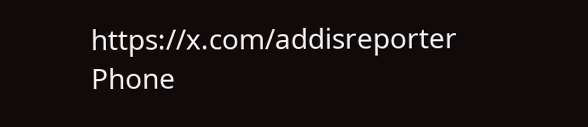https://x.com/addisreporter
Phone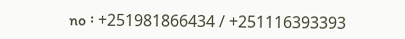no ፡ +251981866434 / +251116393393